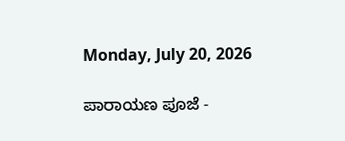Monday, July 20, 2026

ಪಾರಾಯಣ ಪೂಜೆ -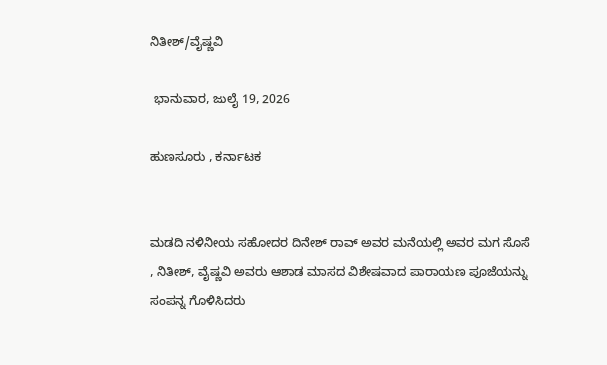ನಿತೀಶ್/ವೈಷ್ಣವಿ

 ಭಾನುವಾರ, ಜುಲೈ 19, 2026

ಹುಣಸೂರು , ಕರ್ನಾಟಕ


ಮಡದಿ ನಳಿನೀಯ ಸಹೋದರ ದಿನೇಶ್ ರಾವ್ ಅವರ ಮನೆಯಲ್ಲಿ ಅವರ ಮಗ ಸೊಸೆ , ನಿತೀಶ್, ವೈಷ್ಣವಿ ಅವರು ಆಶಾಡ ಮಾಸದ ವಿಶೇಷವಾದ ಪಾರಾಯಣ ಪೂಜೆಯನ್ನು ಸಂಪನ್ನ ಗೊಳಿಸಿದರು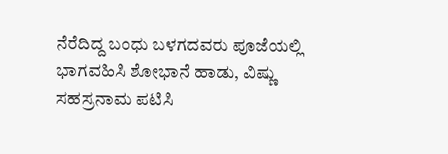ನೆರೆದಿದ್ದ ಬಂಧು ಬಳಗದವರು ಪೂಜೆಯಲ್ಲಿ ಭಾಗವಹಿಸಿ ಶೋಭಾನೆ ಹಾಡು, ವಿಷ್ಣು ಸಹಸ್ರನಾಮ ಪಟಿಸಿ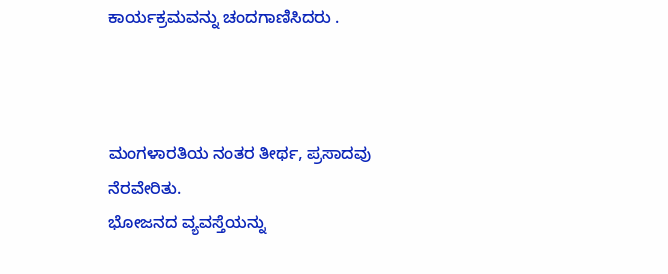ಕಾರ್ಯಕ್ರಮವನ್ನು ಚಂದಗಾಣಿಸಿದರು .



ಮಂಗಳಾರತಿಯ ನಂತರ ತೀರ್ಥ, ಪ್ರಸಾದವು ನೆರವೇರಿತು.
ಭೋಜನದ ವ್ಯವಸ್ತೆಯನ್ನು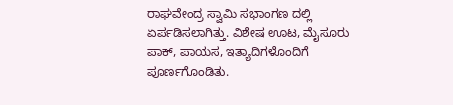ರಾಘವೇಂದ್ರ ಸ್ವಾಮಿ ಸಭಾಂಗಣ ದಲ್ಲಿ ಏರ್ಪಡಿಸಲಾಗಿತ್ತು. ವಿಶೇಷ ಊಟ, ಮೈಸೂರು  ಪಾಕ್, ಪಾಯಸ, ಇತ್ಯಾದಿಗಳೊಂದಿಗೆ ಪೂರ್ಣಗೊಂಡಿತು.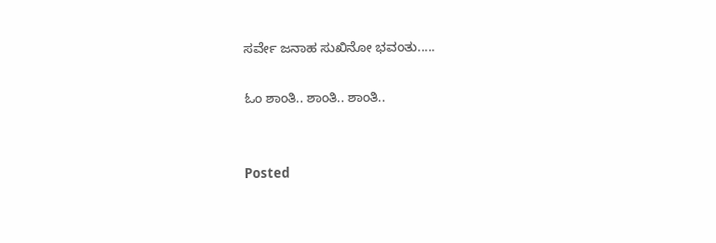ಸರ್ವೇ ಜನಾಹ ಸುಖಿನೋ ಭವಂತು.....

ಓಂ ಶಾಂತಿ.. ಶಾಂತಿ.. ಶಾಂತಿ..


Posted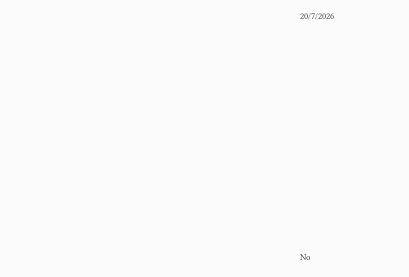20/7/2026


















No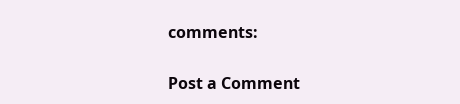comments:

Post a Comment